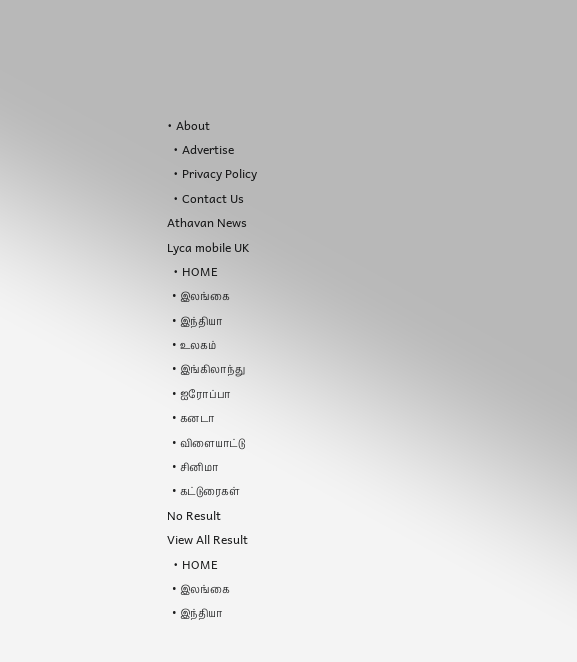• About
  • Advertise
  • Privacy Policy
  • Contact Us
Athavan News
Lyca mobile UK
  • HOME
  • இலங்கை
  • இந்தியா
  • உலகம்
  • இங்கிலாந்து
  • ஐரோப்பா
  • கனடா
  • விளையாட்டு
  • சினிமா
  • கட்டுரைகள்
No Result
View All Result
  • HOME
  • இலங்கை
  • இந்தியா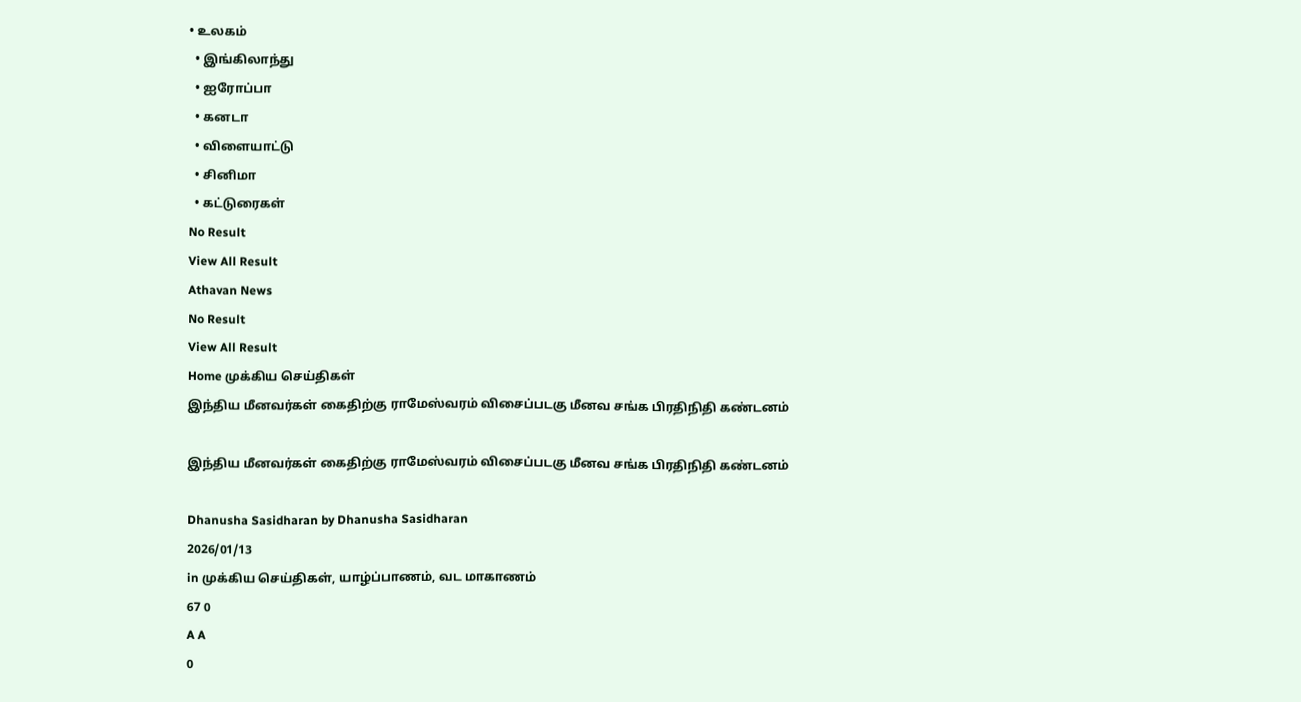• உலகம்
  • இங்கிலாந்து
  • ஐரோப்பா
  • கனடா
  • விளையாட்டு
  • சினிமா
  • கட்டுரைகள்
No Result
View All Result
Athavan News
No Result
View All Result
Home முக்கிய செய்திகள்
இந்திய மீனவர்கள் கைதிற்கு ராமேஸ்வரம் விசைப்படகு மீனவ சங்க பிரதிநிதி கண்டனம்

இந்திய மீனவர்கள் கைதிற்கு ராமேஸ்வரம் விசைப்படகு மீனவ சங்க பிரதிநிதி கண்டனம்

Dhanusha Sasidharan by Dhanusha Sasidharan
2026/01/13
in முக்கிய செய்திகள், யாழ்ப்பாணம், வட மாகாணம்
67 0
A A
0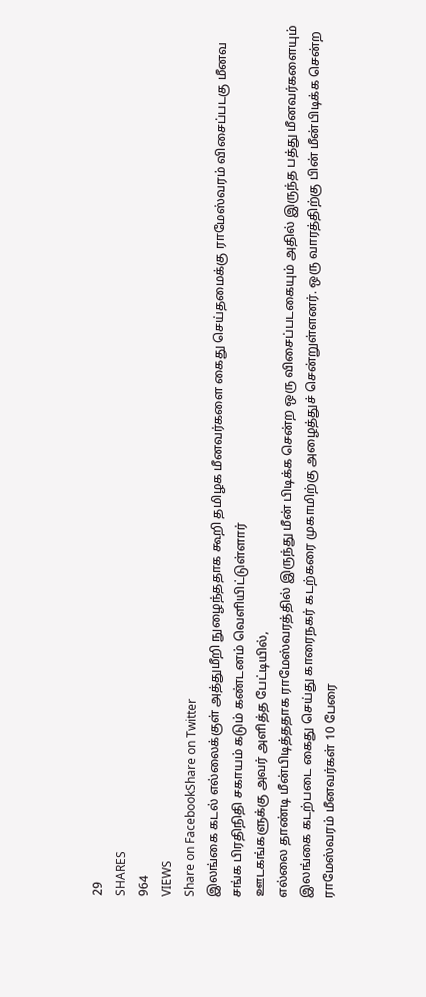29
SHARES
964
VIEWS
Share on FacebookShare on Twitter
இலங்கை கடல் எல்லைக்குள் அத்துமீறி நுழைந்ததாக கூறி தமிழக மீனவர்களை கைது செய்தமைக்கு ராமேஸ்வரம் விசைப்படகு மீனவ சங்க பிரதிநிதி சகாயம் கடும் கண்டனம் வெளியிட்டுள்ளார்
ஊடகங்களுக்கு அவர் அளித்த பேட்டியில்,
எல்லை தாண்டி மீன்பிடித்ததாக ராமேஸ்வரத்தில் இருந்து மீன் பிடிக்க சென்ற ஒரு விசைப்படகையும் அதில் இருந்த பத்து மீனவர்களையும் இலங்கை கடற்படை கைது செய்து காரைநகர் கடற்கரை முகாமிற்கு அழைத்துச் சென்றுள்ளனர். ஒரு வாரத்திற்கு பின் மீன்பிடிக்க சென்ற ராமேஸ்வரம் மீனவர்கள் 10 பேரை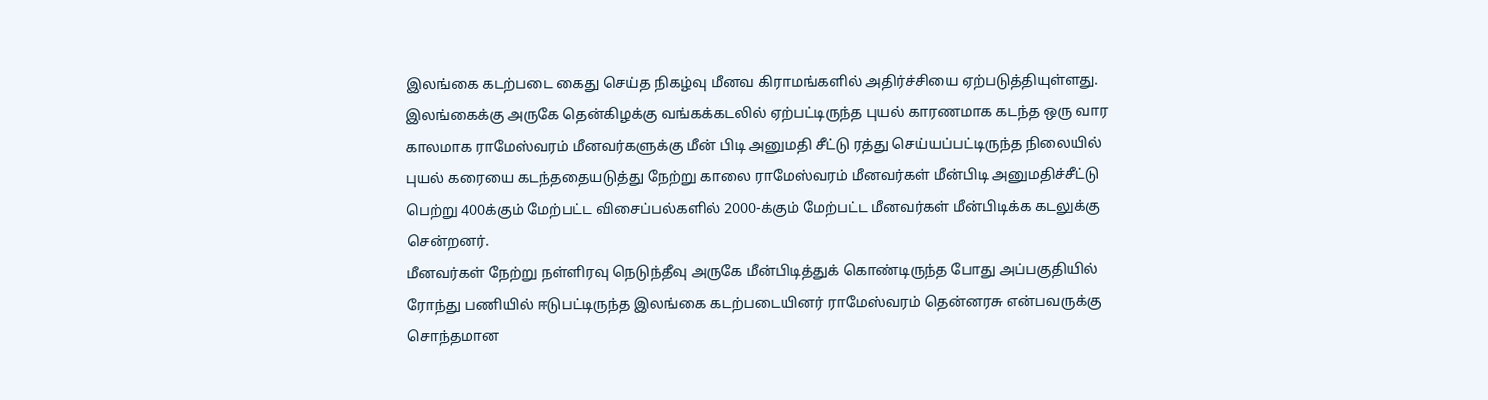இலங்கை கடற்படை கைது செய்த நிகழ்வு மீனவ கிராமங்களில் அதிர்ச்சியை ஏற்படுத்தியுள்ளது.
இலங்கைக்கு அருகே தென்கிழக்கு வங்கக்கடலில் ஏற்பட்டிருந்த புயல் காரணமாக கடந்த ஒரு வார காலமாக ராமேஸ்வரம் மீனவர்களுக்கு மீன் பிடி அனுமதி சீட்டு ரத்து செய்யப்பட்டிருந்த நிலையில் புயல் கரையை கடந்ததையடுத்து நேற்று காலை ராமேஸ்வரம் மீனவர்கள் மீன்பிடி அனுமதிச்சீட்டு பெற்று 400க்கும் மேற்பட்ட விசைப்பல்களில் 2000-க்கும் மேற்பட்ட மீனவர்கள் மீன்பிடிக்க கடலுக்கு சென்றனர்.
மீனவர்கள் நேற்று நள்ளிரவு நெடுந்தீவு அருகே மீன்பிடித்துக் கொண்டிருந்த போது அப்பகுதியில் ரோந்து பணியில் ஈடுபட்டிருந்த இலங்கை கடற்படையினர் ராமேஸ்வரம் தென்னரசு என்பவருக்கு சொந்தமான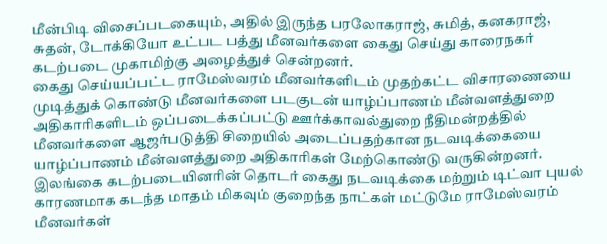மீன்பிடி விசைப்படகையும், அதில் இருந்த பரலோகராஜ், சுமித், கனகராஜ், சுதன், டோக்கியோ உட்பட பத்து மீனவர்களை கைது செய்து காரைநகர் கடற்படை முகாமிற்கு அழைத்துச் சென்றனர்.
கைது செய்யப்பட்ட ராமேஸ்வரம் மீனவர்களிடம் முதற்கட்ட விசாரணையை முடித்துக் கொண்டு மீனவர்களை படகுடன் யாழ்ப்பாணம் மீன்வளத்துறை அதிகாரிகளிடம் ஒப்படைக்கப்பட்டு ஊர்க்காவல்துறை நீதிமன்றத்தில் மீனவர்களை ஆஜர்படுத்தி சிறையில் அடைப்பதற்கான நடவடிக்கையை யாழ்ப்பாணம் மீன்வளத்துறை அதிகாரிகள் மேற்கொண்டு வருகின்றனர்.
இலங்கை கடற்படையினரின் தொடர் கைது நடவடிக்கை மற்றும் டிட்வா புயல் காரணமாக கடந்த மாதம் மிகவும் குறைந்த நாட்கள் மட்டுமே ராமேஸ்வரம் மீனவர்கள்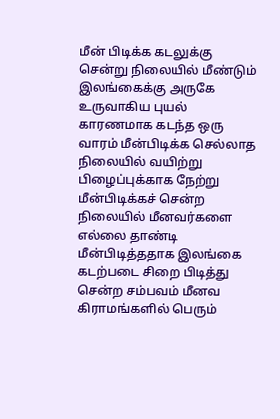மீன் பிடிக்க கடலுக்கு சென்று நிலையில் மீண்டும் இலங்கைக்கு அருகே உருவாகிய புயல் காரணமாக கடந்த ஒரு வாரம் மீன்பிடிக்க செல்லாத நிலையில் வயிற்று பிழைப்புக்காக நேற்று மீன்பிடிக்கச் சென்ற நிலையில் மீனவர்களை எல்லை தாண்டி மீன்பிடித்ததாக இலங்கை கடற்படை சிறை பிடித்து சென்ற சம்பவம் மீனவ கிராமங்களில் பெரும்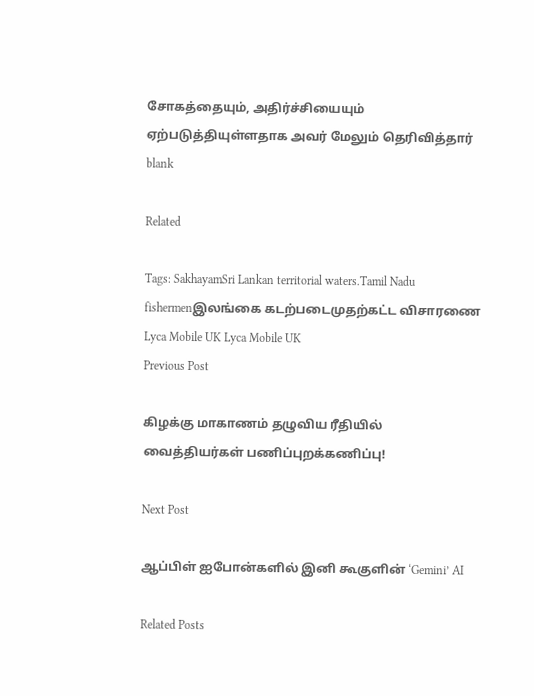சோகத்தையும், அதிர்ச்சியையும் ஏற்படுத்தியுள்ளதாக அவர் மேலும் தெரிவித்தார்
blank

Related

Tags: SakhayamSri Lankan territorial waters.Tamil Nadu fishermenஇலங்கை கடற்படைமுதற்கட்ட விசாரணை
Lyca Mobile UK Lyca Mobile UK
Previous Post

கிழக்கு மாகாணம் தழுவிய ரீதியில் வைத்தியர்கள் பணிப்புறக்கணிப்பு!

Next Post

ஆப்பிள் ஐபோன்களில் இனி கூகுளின் ‘Gemini’ AI

Related Posts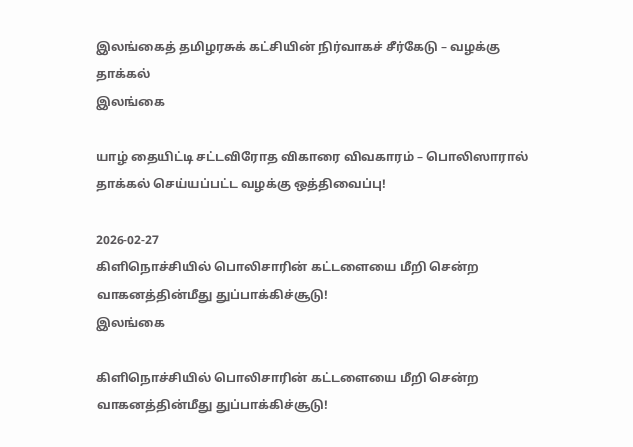இலங்கைத் தமிழரசுக் கட்சியின் நிர்வாகச் சீர்கேடு – வழக்கு தாக்கல்
இலங்கை

யாழ் தையிட்டி சட்டவிரோத விகாரை விவகாரம் – பொலிஸாரால் தாக்கல் செய்யப்பட்ட வழக்கு ஒத்திவைப்பு!

2026-02-27
கிளிநொச்சியில் பொலிசாரின் கட்டளையை மீறி சென்ற வாகனத்தின்மீது துப்பாக்கிச்சூடு!
இலங்கை

கிளிநொச்சியில் பொலிசாரின் கட்டளையை மீறி சென்ற வாகனத்தின்மீது துப்பாக்கிச்சூடு!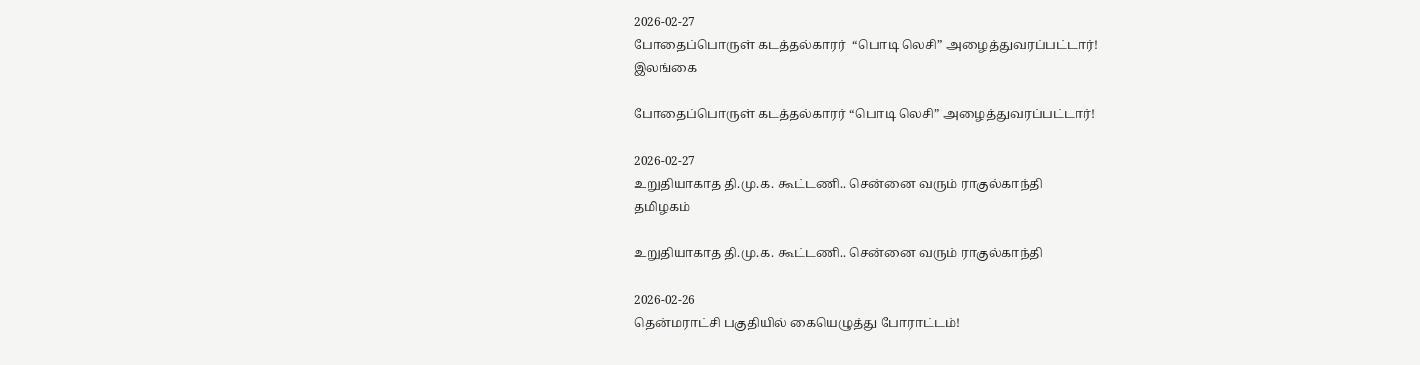2026-02-27
போதைப்பொருள் கடத்தல்காரர்  “பொடி லெசி” அழைத்துவரப்பட்டார்!
இலங்கை

போதைப்பொருள் கடத்தல்காரர் “பொடி லெசி” அழைத்துவரப்பட்டார்!

2026-02-27
உறுதியாகாத தி.மு.க. கூட்டணி.. சென்னை வரும் ராகுல்காந்தி
தமிழகம்

உறுதியாகாத தி.மு.க. கூட்டணி.. சென்னை வரும் ராகுல்காந்தி

2026-02-26
தென்மராட்சி பகுதியில் கையெழுத்து போராட்டம்!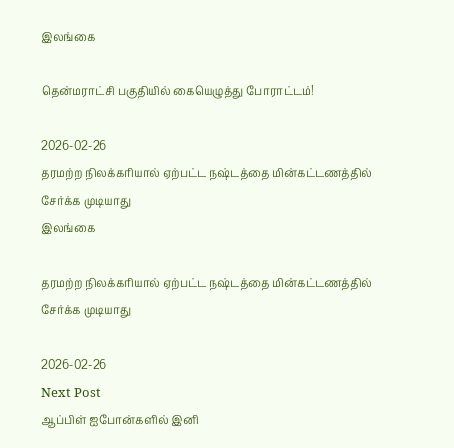இலங்கை

தென்மராட்சி பகுதியில் கையெழுத்து போராட்டம்!

2026-02-26
தரமற்ற நிலக்கரியால் ஏற்பட்ட நஷ்டத்தை மின்கட்டணத்தில் சேர்க்க முடியாது
இலங்கை

தரமற்ற நிலக்கரியால் ஏற்பட்ட நஷ்டத்தை மின்கட்டணத்தில் சேர்க்க முடியாது

2026-02-26
Next Post
ஆப்பிள் ஐபோன்களில் இனி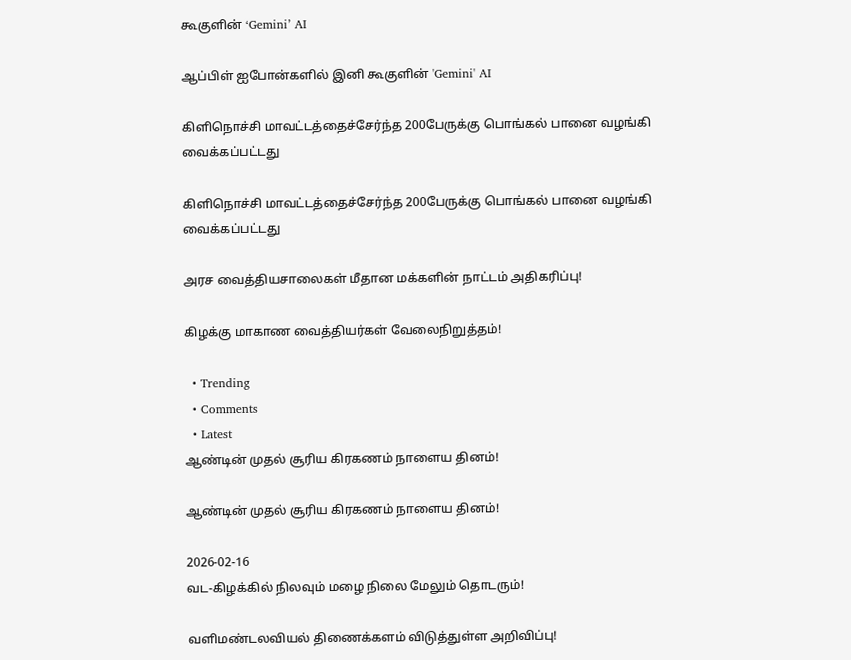கூகுளின் ‘Gemini’ AI

ஆப்பிள் ஐபோன்களில் இனி கூகுளின் 'Gemini' AI

கிளிநொச்சி மாவட்டத்தைச்சேர்ந்த 200பேருக்கு பொங்கல் பானை வழங்கி வைக்கப்பட்டது

கிளிநொச்சி மாவட்டத்தைச்சேர்ந்த 200பேருக்கு பொங்கல் பானை வழங்கி வைக்கப்பட்டது

அரச வைத்தியசாலைகள் மீதான மக்களின் நாட்டம் அதிகரிப்பு!

கிழக்கு மாகாண வைத்தியர்கள் வேலைநிறுத்தம்!

  • Trending
  • Comments
  • Latest
ஆண்டின் முதல் சூரிய கிரகணம் நாளைய தினம்!

ஆண்டின் முதல் சூரிய கிரகணம் நாளைய தினம்!

2026-02-16
வட-கிழக்கில் நிலவும் மழை நிலை மேலும் தொடரும்!

வளிமண்டலவியல் திணைக்களம் விடுத்துள்ள அறிவிப்பு!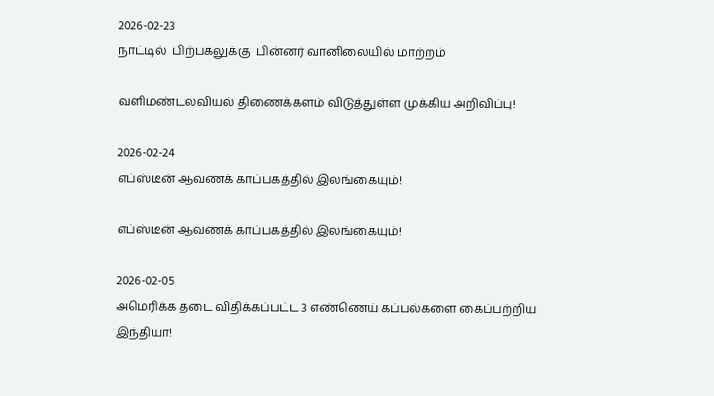2026-02-23
நாட்டில்  பிற்பகலுக்கு  பின்னர் வானிலையில் மாற்றம்

வளிமண்டலவியல் திணைக்களம் விடுத்துள்ள முக்கிய அறிவிப்பு!

2026-02-24
எப்ஸ்டீன் ஆவணக் காப்பகத்தில் இலங்கையும்!

எப்ஸ்டீன் ஆவணக் காப்பகத்தில் இலங்கையும்!

2026-02-05
அமெரிக்க தடை விதிக்கப்பட்ட 3 எண்ணெய் கப்பல்களை கைப்பற்றிய இந்தியா!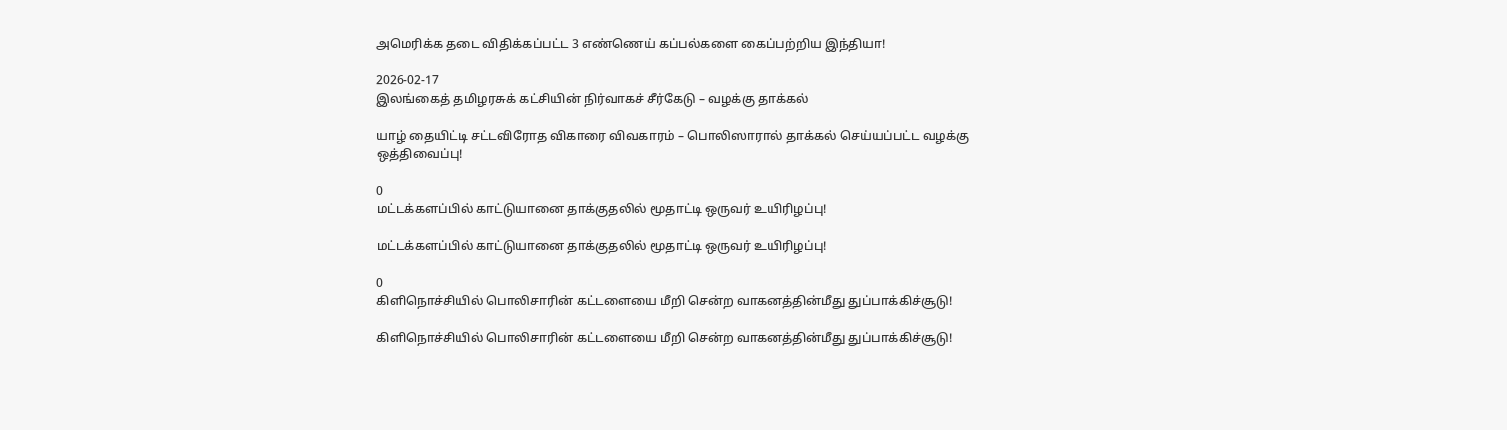அமெரிக்க தடை விதிக்கப்பட்ட 3 எண்ணெய் கப்பல்களை கைப்பற்றிய இந்தியா!

2026-02-17
இலங்கைத் தமிழரசுக் கட்சியின் நிர்வாகச் சீர்கேடு – வழக்கு தாக்கல்

யாழ் தையிட்டி சட்டவிரோத விகாரை விவகாரம் – பொலிஸாரால் தாக்கல் செய்யப்பட்ட வழக்கு ஒத்திவைப்பு!

0
மட்டக்களப்பில் காட்டுயானை தாக்குதலில் மூதாட்டி ஒருவர் உயிரிழப்பு!

மட்டக்களப்பில் காட்டுயானை தாக்குதலில் மூதாட்டி ஒருவர் உயிரிழப்பு!

0
கிளிநொச்சியில் பொலிசாரின் கட்டளையை மீறி சென்ற வாகனத்தின்மீது துப்பாக்கிச்சூடு!

கிளிநொச்சியில் பொலிசாரின் கட்டளையை மீறி சென்ற வாகனத்தின்மீது துப்பாக்கிச்சூடு!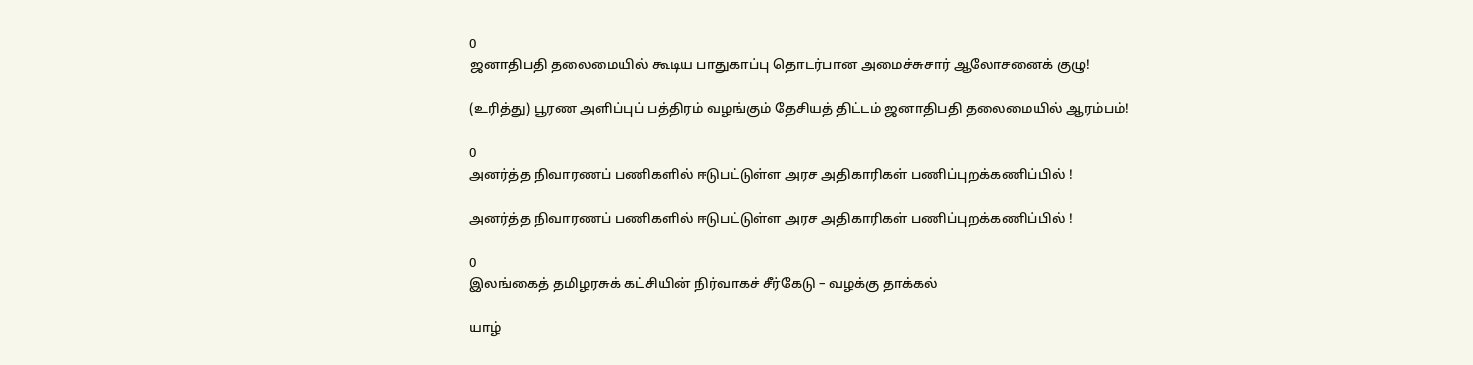0
ஜனாதிபதி தலைமையில் கூடிய பாதுகாப்பு தொடர்பான அமைச்சுசார் ஆலோசனைக் குழு!

(உரித்து) பூரண அளிப்புப் பத்திரம் வழங்கும் தேசியத் திட்டம் ஜனாதிபதி தலைமையில் ஆரம்பம்!

0
அனர்த்த நிவாரணப் பணிகளில் ஈடுபட்டுள்ள அரச அதிகாரிகள் பணிப்புறக்கணிப்பில் !

அனர்த்த நிவாரணப் பணிகளில் ஈடுபட்டுள்ள அரச அதிகாரிகள் பணிப்புறக்கணிப்பில் !

0
இலங்கைத் தமிழரசுக் கட்சியின் நிர்வாகச் சீர்கேடு – வழக்கு தாக்கல்

யாழ்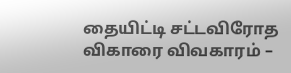தையிட்டி சட்டவிரோத விகாரை விவகாரம் –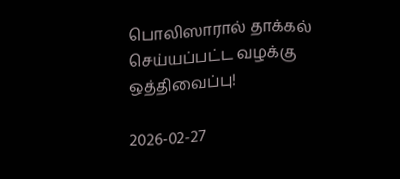பொலிஸாரால் தாக்கல் செய்யப்பட்ட வழக்கு ஒத்திவைப்பு!

2026-02-27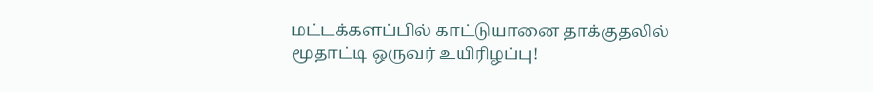மட்டக்களப்பில் காட்டுயானை தாக்குதலில் மூதாட்டி ஒருவர் உயிரிழப்பு!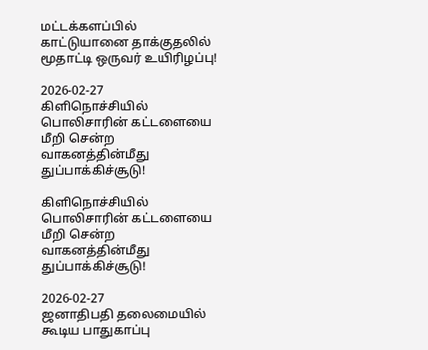மட்டக்களப்பில் காட்டுயானை தாக்குதலில் மூதாட்டி ஒருவர் உயிரிழப்பு!

2026-02-27
கிளிநொச்சியில் பொலிசாரின் கட்டளையை மீறி சென்ற வாகனத்தின்மீது துப்பாக்கிச்சூடு!

கிளிநொச்சியில் பொலிசாரின் கட்டளையை மீறி சென்ற வாகனத்தின்மீது துப்பாக்கிச்சூடு!

2026-02-27
ஜனாதிபதி தலைமையில் கூடிய பாதுகாப்பு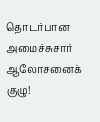தொடர்பான அமைச்சுசார் ஆலோசனைக் குழு!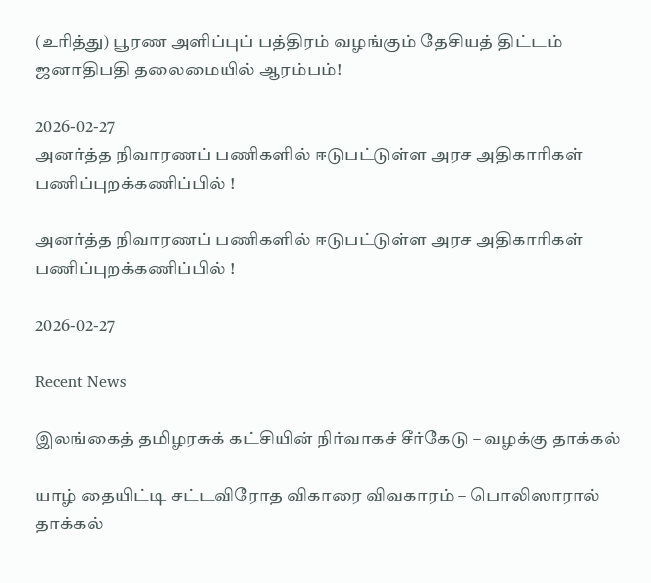(உரித்து) பூரண அளிப்புப் பத்திரம் வழங்கும் தேசியத் திட்டம் ஜனாதிபதி தலைமையில் ஆரம்பம்!

2026-02-27
அனர்த்த நிவாரணப் பணிகளில் ஈடுபட்டுள்ள அரச அதிகாரிகள் பணிப்புறக்கணிப்பில் !

அனர்த்த நிவாரணப் பணிகளில் ஈடுபட்டுள்ள அரச அதிகாரிகள் பணிப்புறக்கணிப்பில் !

2026-02-27

Recent News

இலங்கைத் தமிழரசுக் கட்சியின் நிர்வாகச் சீர்கேடு – வழக்கு தாக்கல்

யாழ் தையிட்டி சட்டவிரோத விகாரை விவகாரம் – பொலிஸாரால் தாக்கல்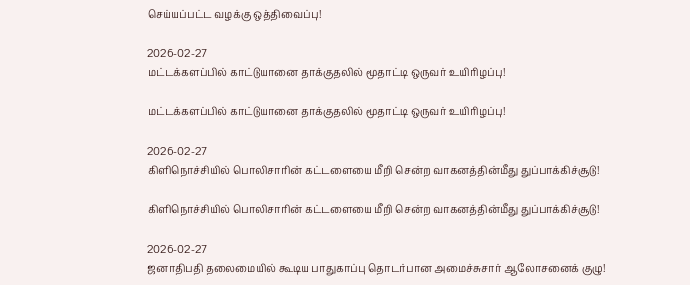செய்யப்பட்ட வழக்கு ஒத்திவைப்பு!

2026-02-27
மட்டக்களப்பில் காட்டுயானை தாக்குதலில் மூதாட்டி ஒருவர் உயிரிழப்பு!

மட்டக்களப்பில் காட்டுயானை தாக்குதலில் மூதாட்டி ஒருவர் உயிரிழப்பு!

2026-02-27
கிளிநொச்சியில் பொலிசாரின் கட்டளையை மீறி சென்ற வாகனத்தின்மீது துப்பாக்கிச்சூடு!

கிளிநொச்சியில் பொலிசாரின் கட்டளையை மீறி சென்ற வாகனத்தின்மீது துப்பாக்கிச்சூடு!

2026-02-27
ஜனாதிபதி தலைமையில் கூடிய பாதுகாப்பு தொடர்பான அமைச்சுசார் ஆலோசனைக் குழு!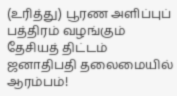(உரித்து) பூரண அளிப்புப் பத்திரம் வழங்கும் தேசியத் திட்டம் ஜனாதிபதி தலைமையில் ஆரம்பம்!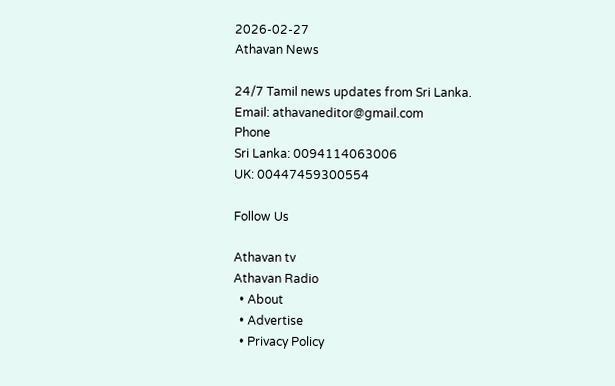2026-02-27
Athavan News

24/7 Tamil news updates from Sri Lanka.
Email: athavaneditor@gmail.com
Phone
Sri Lanka: 0094114063006
UK: 00447459300554

Follow Us

Athavan tv
Athavan Radio
  • About
  • Advertise
  • Privacy Policy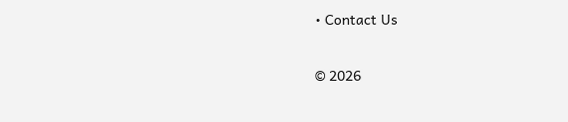• Contact Us

© 2026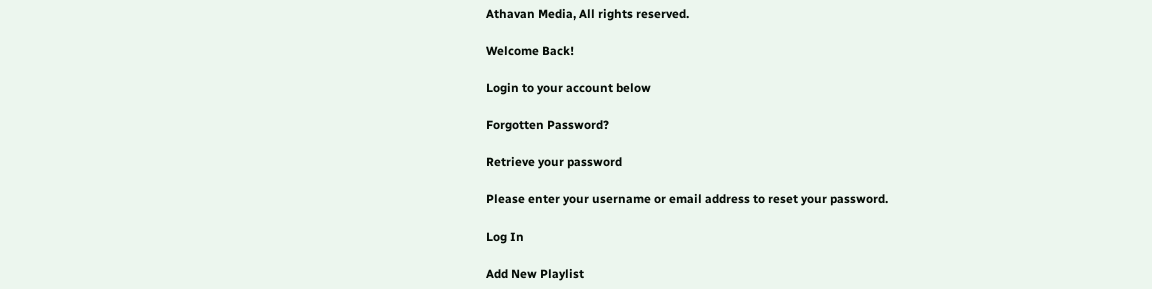Athavan Media, All rights reserved.

Welcome Back!

Login to your account below

Forgotten Password?

Retrieve your password

Please enter your username or email address to reset your password.

Log In

Add New Playlist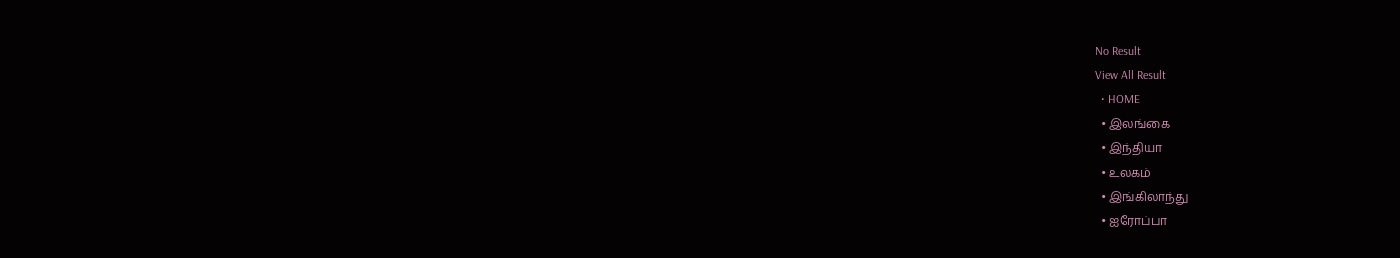No Result
View All Result
  • HOME
  • இலங்கை
  • இந்தியா
  • உலகம்
  • இங்கிலாந்து
  • ஐரோப்பா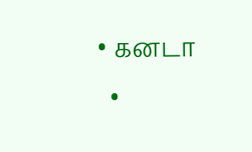• கனடா
  •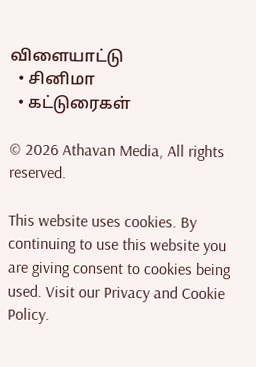விளையாட்டு
  • சினிமா
  • கட்டுரைகள்

© 2026 Athavan Media, All rights reserved.

This website uses cookies. By continuing to use this website you are giving consent to cookies being used. Visit our Privacy and Cookie Policy.